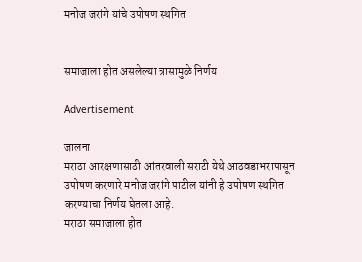मनोज जरांगे यांचे उपोषण स्थगित


समाजाला होत असलेल्या त्रासामुळे निर्णय

Advertisement

जालना
मराठा आरक्षणासाठी आंतरवाली सराटी येथे आठवडाभरापासून उपोषण करणारे मनोज जरांगे पाटील यांनी हे उपोषण स्थगित करण्याचा निर्णय घेतला आहे.
मराठा समाजाला होत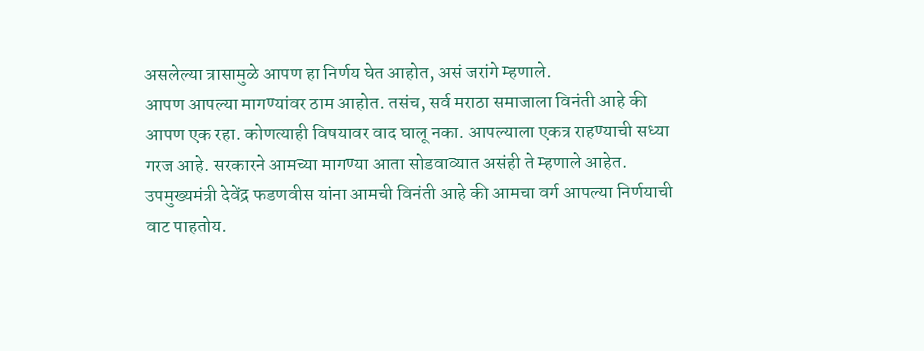असलेल्या त्रासामुळे आपण हा निर्णय घेत आहोत, असं जरांगे म्हणाले.
आपण आपल्या मागण्यांवर ठाम आहोत. तसंच, सर्व मराठा समाजाला विनंती आहे की आपण एक रहा. कोणत्याही विषयावर वाद घालू नका. आपल्याला एकत्र राहण्याची सध्या गरज आहे. सरकारने आमच्या मागण्या आता सोडवाव्यात असंही ते म्हणाले आहेत.
उपमुख्यमंत्री देवेंद्र फडणवीस यांना आमची विनंती आहे की आमचा वर्ग आपल्या निर्णयाची वाट पाहतोय.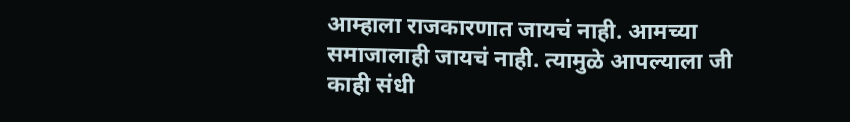आम्हाला राजकारणात जायचं नाही. आमच्या समाजालाही जायचं नाही. त्यामुळे आपल्याला जी काही संधी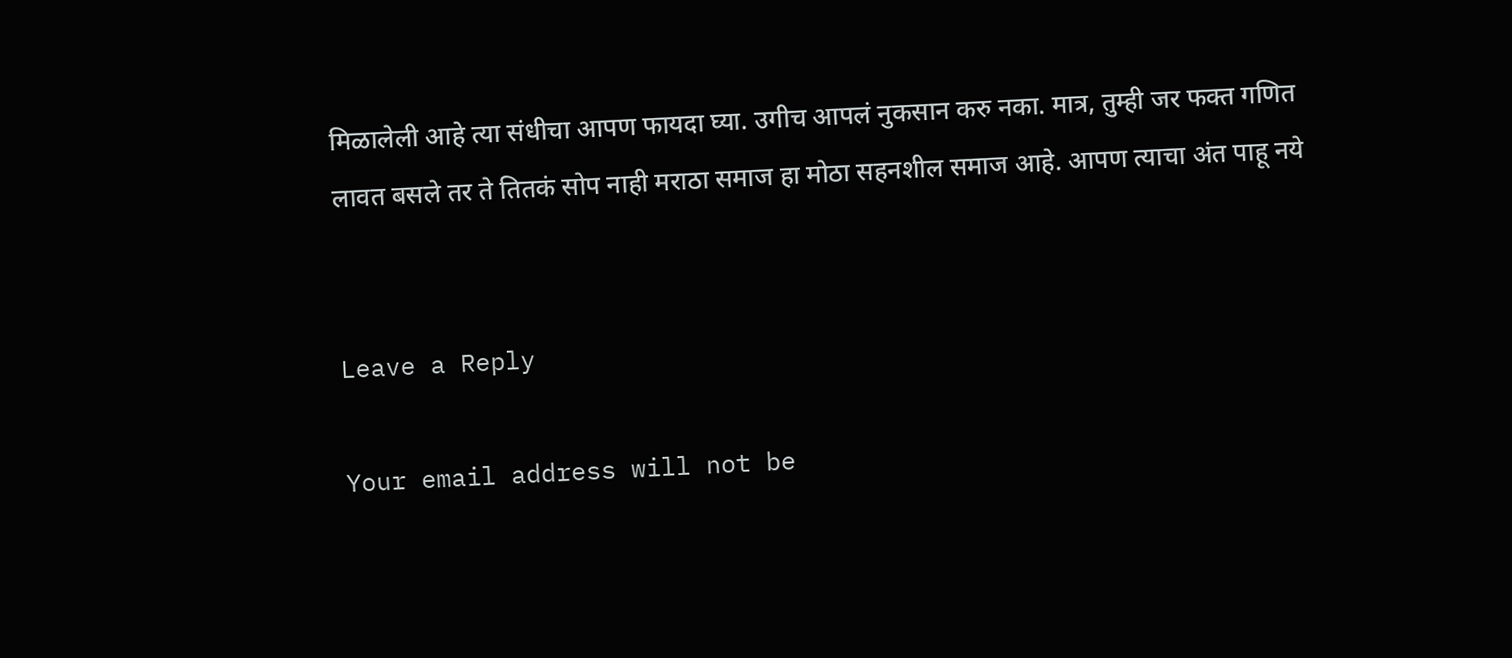मिळालेली आहे त्या संधीचा आपण फायदा घ्या. उगीच आपलं नुकसान करु नका. मात्र, तुम्ही जर फक्त गणित लावत बसले तर ते तितकं सोप नाही मराठा समाज हा मोठा सहनशील समाज आहे. आपण त्याचा अंत पाहू नये


Leave a Reply

Your email address will not be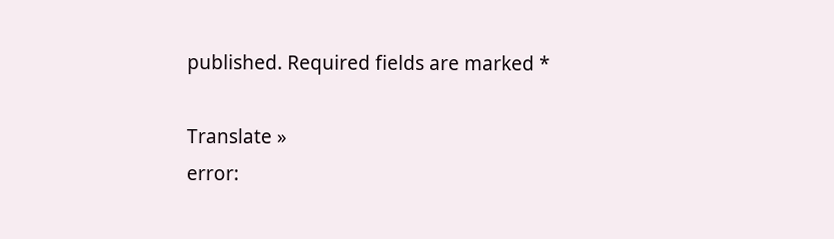published. Required fields are marked *

Translate »
error: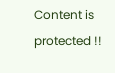Content is protected !!